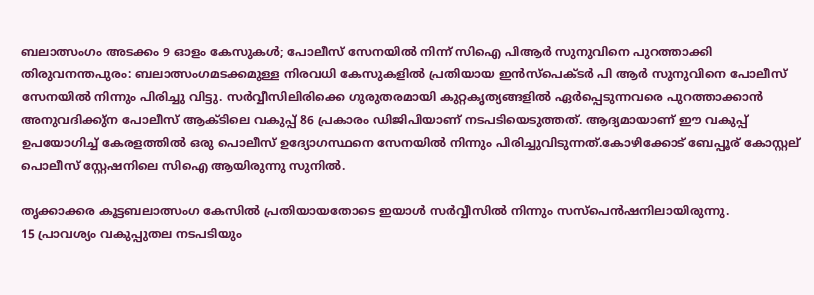ബലാത്സംഗം അടക്കം 9 ഓളം കേസുകൾ; പോലീസ് സേനയിൽ നിന്ന് സിഐ പിആർ സുനുവിനെ പുറത്താക്കി
തിരുവനന്തപുരം: ബലാത്സംഗമടക്കമുള്ള നിരവധി കേസുകളിൽ പ്രതിയായ ഇൻസ്പെക്ടർ പി ആർ സുനുവിനെ പോലീസ് സേനയിൽ നിന്നും പിരിച്ചു വിട്ടു. സർവ്വീസിലിരിക്കെ ഗുരുതരമായി കുറ്റകൃത്യങ്ങളിൽ ഏർപ്പെടുന്നവരെ പുറത്താക്കാൻ അനുവദിക്കു്ന പോലീസ് ആക്ടിലെ വകുപ്പ് 86 പ്രകാരം ഡിജിപിയാണ് നടപടിയെടുത്തത്. ആദ്യമായാണ് ഈ വകുപ്പ് ഉപയോഗിച്ച് കേരളത്തിൽ ഒരു പൊലീസ് ഉദ്യോഗസ്ഥനെ സേനയിൽ നിന്നും പിരിച്ചുവിടുന്നത്.കോഴിക്കോട് ബേപ്പൂര് കോസ്റ്റല് പൊലീസ് സ്റ്റേഷനിലെ സിഐ ആയിരുന്നു സുനിൽ.

തൃക്കാക്കര കൂട്ടബലാത്സംഗ കേസിൽ പ്രതിയായതോടെ ഇയാൾ സർവ്വീസിൽ നിന്നും സസ്പെൻഷനിലായിരുന്നു.
15 പ്രാവശ്യം വകുപ്പുതല നടപടിയും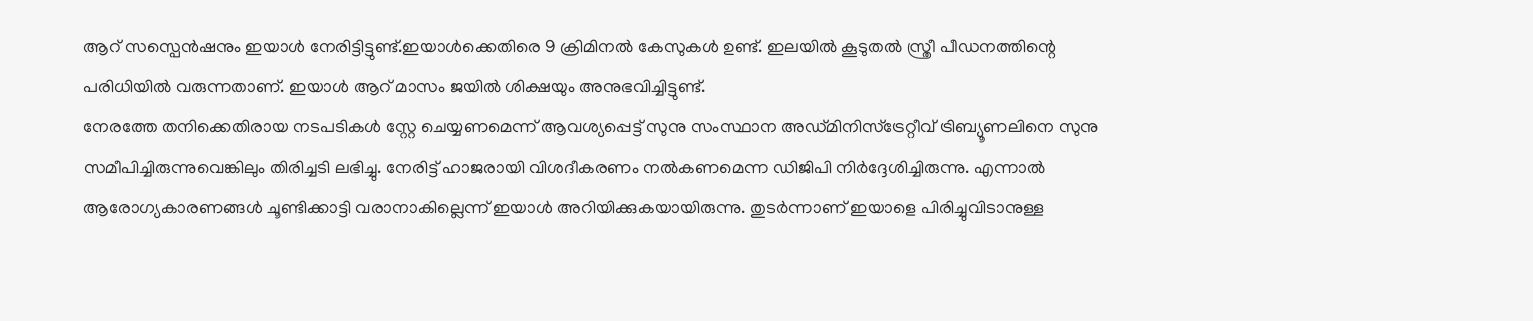ആറ് സസ്പെൻഷനും ഇയാൾ നേരിട്ടിട്ടുണ്ട്.ഇയാൾക്കെതിരെ 9 ക്രിമിനൽ കേസുകൾ ഉണ്ട്. ഇലയിൽ കൂടുതൽ സ്ത്രീ പീഡനത്തിന്റെ പരിധിയിൽ വരുന്നതാണ്. ഇയാൾ ആറ് മാസം ജയിൽ ശിക്ഷയും അനുഭവിച്ചിട്ടുണ്ട്.
നേരത്തേ തനിക്കെതിരായ നടപടികൾ സ്റ്റേ ചെയ്യണമെന്ന് ആവശ്യപ്പെട്ട് സുനു സംസ്ഥാന അഡ്മിനിസ്ട്രേറ്റീവ് ട്രിബ്യൂണലിനെ സുനു സമീപിച്ചിരുന്നുവെങ്കിലും തിരിച്ചടി ലഭിച്ചു. നേരിട്ട് ഹാജരായി വിശദീകരണം നൽകണമെന്ന ഡിജിപി നിർദ്ദേശിച്ചിരുന്നു. എന്നാൽ ആരോഗ്യകാരണങ്ങൾ ചൂണ്ടിക്കാട്ടി വരാനാകില്ലെന്ന് ഇയാൾ അറിയിക്കുകയായിരുന്നു. തുടർന്നാണ് ഇയാളെ പിരിച്ചുവിടാനുള്ള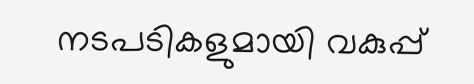നടപടികളുമായി വകുപ്പ്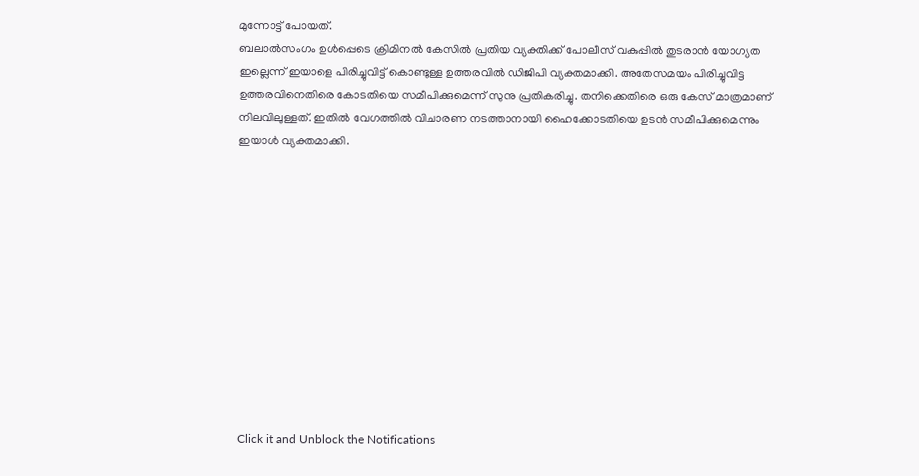മുന്നോട്ട് പോയത്.
ബലാൽസംഗം ഉൾപ്പെടെ ക്രിമിനൽ കേസിൽ പ്രതിയ വ്യക്തിക്ക് പോലീസ് വകുപ്പിൽ തുടരാൻ യോഗ്യത ഇല്ലെന്ന് ഇയാളെ പിരിച്ചുവിട്ട് കൊണ്ടുള്ള ഉത്തരവിൽ ഡിജിപി വ്യക്തമാക്കി. അതേസമയം പിരിച്ചുവിട്ട ഉത്തരവിനെതിരെ കോടതിയെ സമീപിക്കുമെന്ന് സുനു പ്രതികരിച്ചു. തനിക്കെതിരെ ഒരു കേസ് മാത്രമാണ് നിലവിലുള്ളത്. ഇതിൽ വേഗത്തിൽ വിചാരണ നടത്താനായി ഹൈക്കോടതിയെ ഉടൻ സമീപിക്കുമെന്നും ഇയാൾ വ്യക്തമാക്കി.












Click it and Unblock the Notifications